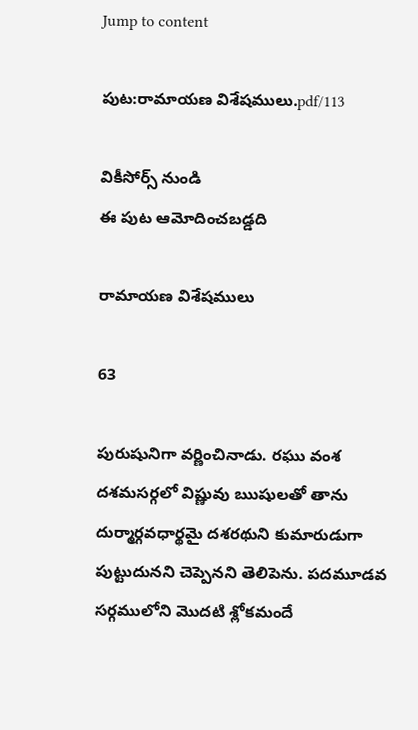Jump to content

పుట:రామాయణ విశేషములు.pdf/113

వికీసోర్స్ నుండి
ఈ పుట ఆమోదించబడ్డది

రామాయణ విశేషములు

63

పురుషునిగా వర్ణించినాడు. రఘు వంశ దశమసర్గలో విష్ణువు ఋషులతో తాను దుర్మార్గవధార్థమై దశరథుని కుమారుడుగా పుట్టుదునని చెప్పెనని తెలిపెను. పదమూడవ సర్గములోని మొదటి శ్లోకమందే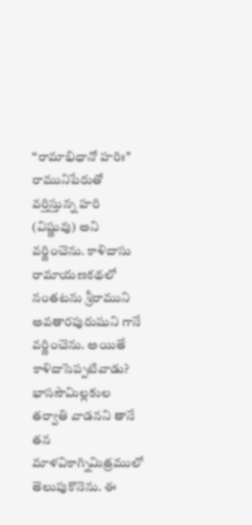“రామాభిధానో హరిః" రామునిపేరుతో వర్తిస్తున్న హరి (విష్ణువు) అని వర్ణించెను. కాళిదాసు రామాయణకథలో నంతటను శ్రీరాముని అవతారపురుషుని గానే వర్ణించెను. అయితే కాళిదాసెప్పటివాడు? భాససౌమిల్లకుల తర్వాతి వాడనని తానే తన మాళవికాగ్నిమిత్రములో తెలుపుకొనెను. ఈ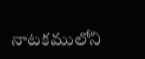నాటకములోని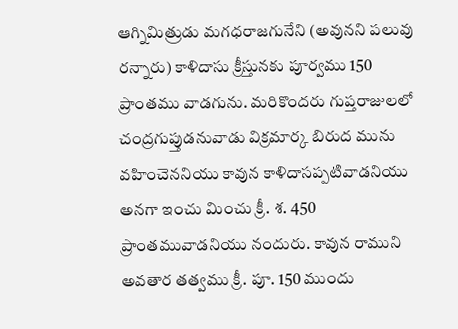ఆగ్నిమిత్రుడు మగధరాజగునేని (అవునని పలువు రన్నారు) కాళిదాసు క్రీస్తునకు పూర్వము 150 ప్రాంతము వాడగును. మరికొందరు గుప్తరాజులలో చంద్రగుప్తుడనువాడు విక్రమార్క బిరుద మును వహించెననియు కావున కాళిదాసప్పటివాడనియు అనగా ఇంచు మించు క్రీ. శ. 450 ప్రాంతమువాడనియు నందురు. కావున రాముని అవతార తత్వము క్రీ. పూ. 150 ముందు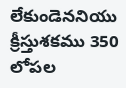లేకుండెననియు క్రీస్తుశకము 350 లోపల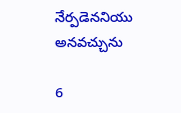నేర్పడెననియు అనవచ్చును

6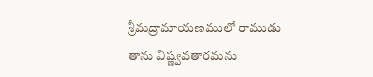శ్రీమద్రామాయణములో రాముడు తాను విష్ణ్వవతారమను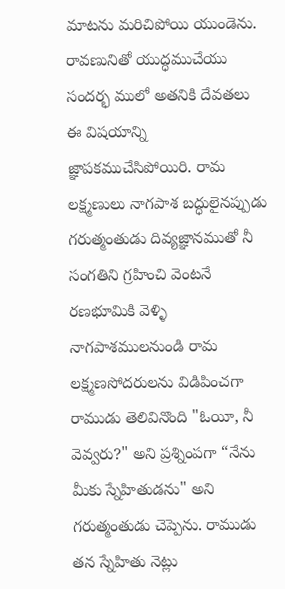మాటను మరిచిపోయి యుండెను. రావణునితో యుద్ధముచేయు సందర్భ ములో అతనికి దేవతలు ఈ విషయాన్ని జ్ఞాపకముచేసిపోయిరి. రామ లక్ష్మణులు నాగపాశ బద్ధులైనప్పుడు గరుత్మంతుడు దివ్యజ్ఞానముతో నీ సంగతిని గ్రహించి వెంటనే రణభూమికి వెళ్ళి నాగపాశములనుండి రామ లక్ష్మణసోదరులను విడిపించగా రాముడు తెలివినొంది "ఓయీ, నీ వెవ్వరు?" అని ప్రశ్నింపగా “నేను మీకు స్నేహితుడను" అని గరుత్మంతుడు చెప్పెను. రాముడు తన స్నేహితు నెట్లు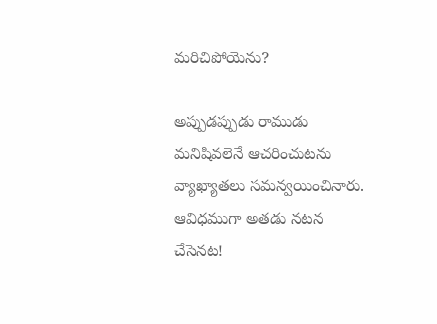మరిచిపోయెను?

అప్పుడప్పుడు రాముడు మనిషివలెనే ఆచరించుటను వ్యాఖ్యాతలు సమన్వయించినారు. ఆవిధముగా అతడు నటన చేసెనట!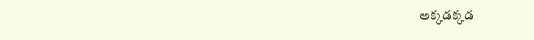అక్కడక్కడ